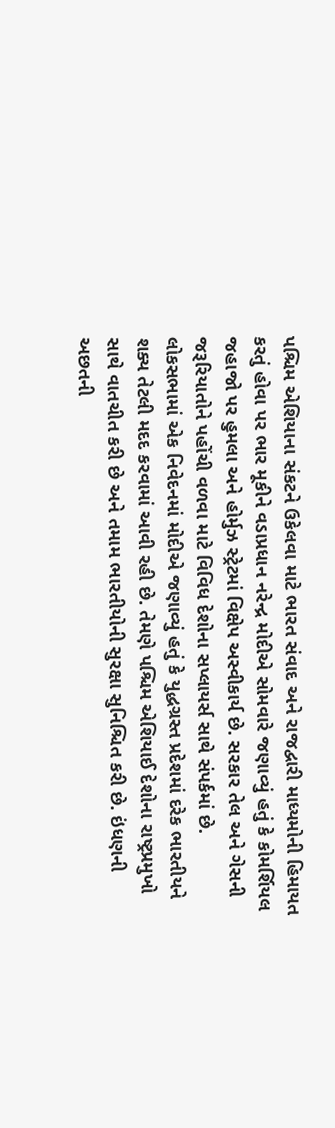પશ્ચિમ એશિયાના સંકટને ઉકેલવા માટે ભારત સંવાદ અને રાજદ્વારી માધ્યમોની હિમાયત કરતું હોવા પર ભાર મૂકીને વડાપ્રધાન નરેન્દ્ર મોદીએ સોમવારે જણાવ્યું હતું કે કોમર્શિયલ જહાજો પર હુમલા અને હોર્મુઝ સ્ટ્રેટમાં વિક્ષેપ અસ્વીકાર્ય છે. સરકાર તેલ અને ગેસની જરૂરિયાતોને પહોંચી વળવા માટે વિવિધ દેશોના સપ્લાયર્સ સાથે સંપર્કમાં છે.
લોકસભામાં એક નિવેદનમાં મોદીએ જણાવ્યું હતું કે યુદ્ધગ્રસ્ત પ્રદેશમાં દરેક ભારતીયને શક્ય તેટલી મદદ કરવામાં આવી રહી છે. તેમણે પશ્ચિમ એશિયાઈ દેશોના રાષ્ટ્રપ્રમુખો સાથે વાતચીત કરી છે અને તમામ ભારતીયોની સુરક્ષા સુનિશ્ચિત કરી છે. ઇંધણની અછતની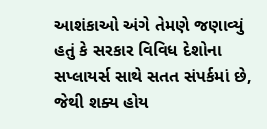આશંકાઓ અંગે તેમણે જણાવ્યું હતું કે સરકાર વિવિધ દેશોના સપ્લાયર્સ સાથે સતત સંપર્કમાં છે, જેથી શક્ય હોય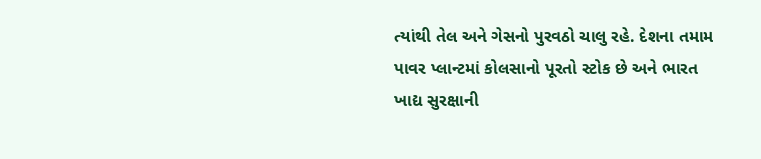ત્યાંથી તેલ અને ગેસનો પુરવઠો ચાલુ રહે. દેશના તમામ પાવર પ્લાન્ટમાં કોલસાનો પૂરતો સ્ટોક છે અને ભારત ખાદ્ય સુરક્ષાની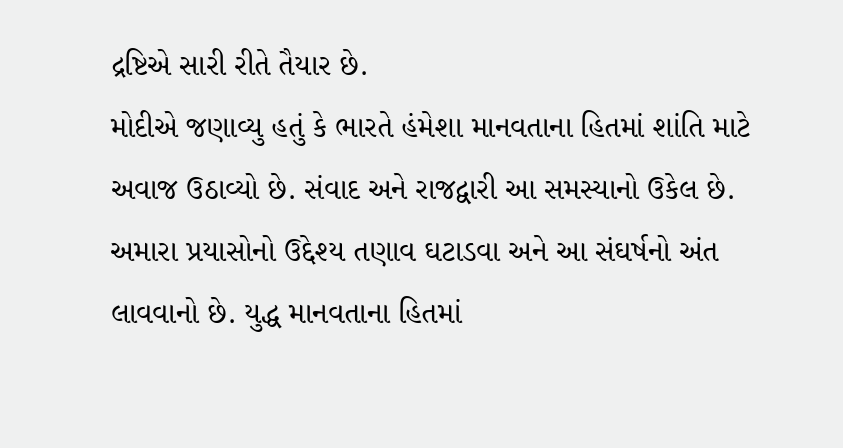દ્રષ્ટિએ સારી રીતે તૈયાર છે.
મોદીએ જણાવ્યુ હતું કે ભારતે હંમેશા માનવતાના હિતમાં શાંતિ માટે અવાજ ઉઠાવ્યો છે. સંવાદ અને રાજદ્વારી આ સમસ્યાનો ઉકેલ છે. અમારા પ્રયાસોનો ઉદ્દેશ્ય તણાવ ઘટાડવા અને આ સંઘર્ષનો અંત લાવવાનો છે. યુદ્ધ માનવતાના હિતમાં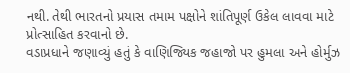નથી. તેથી ભારતનો પ્રયાસ તમામ પક્ષોને શાંતિપૂર્ણ ઉકેલ લાવવા માટે પ્રોત્સાહિત કરવાનો છે.
વડાપ્રધાને જણાવ્યું હતું કે વાણિજ્યિક જહાજો પર હુમલા અને હોર્મુઝ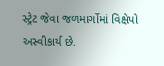સ્ટ્રેટ જેવા જળમાર્ગોમાં વિક્ષેપો અસ્વીકાર્ય છે.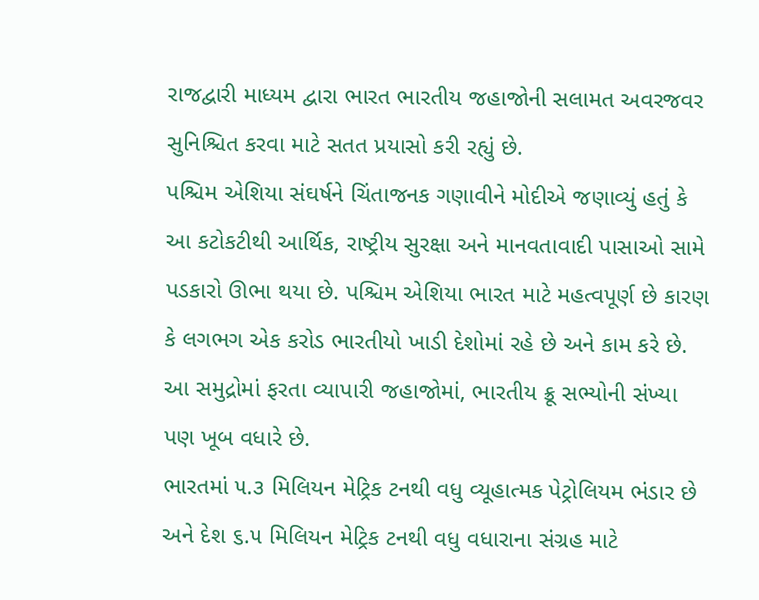રાજદ્વારી માધ્યમ દ્વારા ભારત ભારતીય જહાજોની સલામત અવરજવર સુનિશ્ચિત કરવા માટે સતત પ્રયાસો કરી રહ્યું છે.
પશ્ચિમ એશિયા સંઘર્ષને ચિંતાજનક ગણાવીને મોદીએ જણાવ્યું હતું કે આ કટોકટીથી આર્થિક, રાષ્ટ્રીય સુરક્ષા અને માનવતાવાદી પાસાઓ સામે પડકારો ઊભા થયા છે. પશ્ચિમ એશિયા ભારત માટે મહત્વપૂર્ણ છે કારણ કે લગભગ એક કરોડ ભારતીયો ખાડી દેશોમાં રહે છે અને કામ કરે છે. આ સમુદ્રોમાં ફરતા વ્યાપારી જહાજોમાં, ભારતીય ક્રૂ સભ્યોની સંખ્યા પણ ખૂબ વધારે છે.
ભારતમાં ૫.૩ મિલિયન મેટ્રિક ટનથી વધુ વ્યૂહાત્મક પેટ્રોલિયમ ભંડાર છે અને દેશ ૬.૫ મિલિયન મેટ્રિક ટનથી વધુ વધારાના સંગ્રહ માટે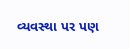વ્યવસ્થા પર પણ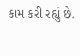કામ કરી રહ્યું છે.